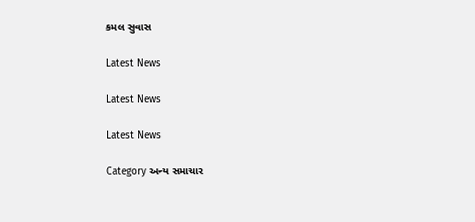કમલ સુવાસ

Latest News

Latest News

Latest News

Category અન્ય સમાચાર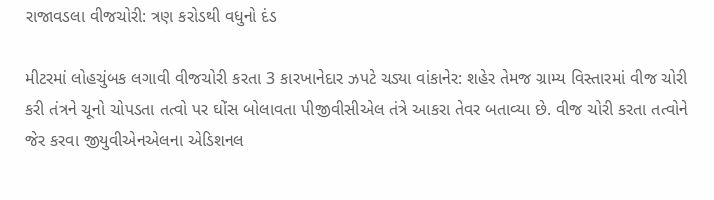રાજાવડલા વીજચોરી: ત્રણ કરોડથી વધુનો દંડ

મીટરમાં લોહચુંબક લગાવી વીજચોરી કરતા 3 કારખાનેદાર ઝપટે ચડ્યા વાંકાનેર: શહેર તેમજ ગ્રામ્ય વિસ્તારમાં વીજ ચોરી કરી તંત્રને ચૂનો ચોપડતા તત્વો પર ઘોંસ બોલાવતા પીજીવીસીએલ તંત્રે આકરા તેવર બતાવ્યા છે. વીજ ચોરી કરતા તત્વોને જેર કરવા જીયુવીએનએલના એડિશનલ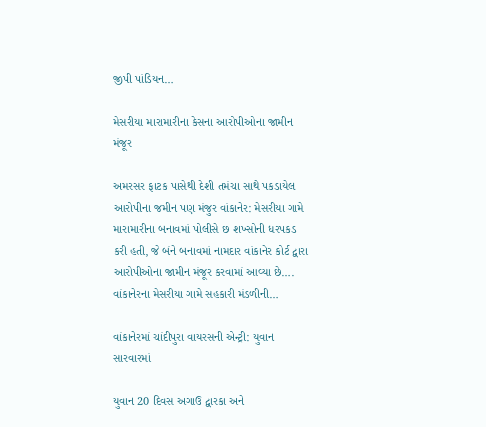જીપી પાંડિયન…

મેસરીયા મારામારીના કેસના આરોપીઓના જામીન મંજૂર

અમરસર ફાટક પાસેથી દેશી તમંચા સાથે પકડાયેલ આરોપીના જમીન પણ મંજુર વાંકાનેર: મેસરીયા ગામે મારામારીના બનાવમાં પોલીસે છ શખ્સોની ધરપકડ કરી હતી, જે બંને બનાવમાં નામદાર વાંકાનેર કોર્ટ દ્વારા આરોપીઓના જામીન મંજૂર કરવામાં આવ્યા છે…. વાંકાનેરના મેસરીયા ગામે સહકારી મંડળીની…

વાંકાનેરમાં ચાંદીપુરા વાયરસની એન્ટ્રી: યુવાન સારવારમાં

યુવાન 20 દિવસ અગાઉ દ્વારકા અને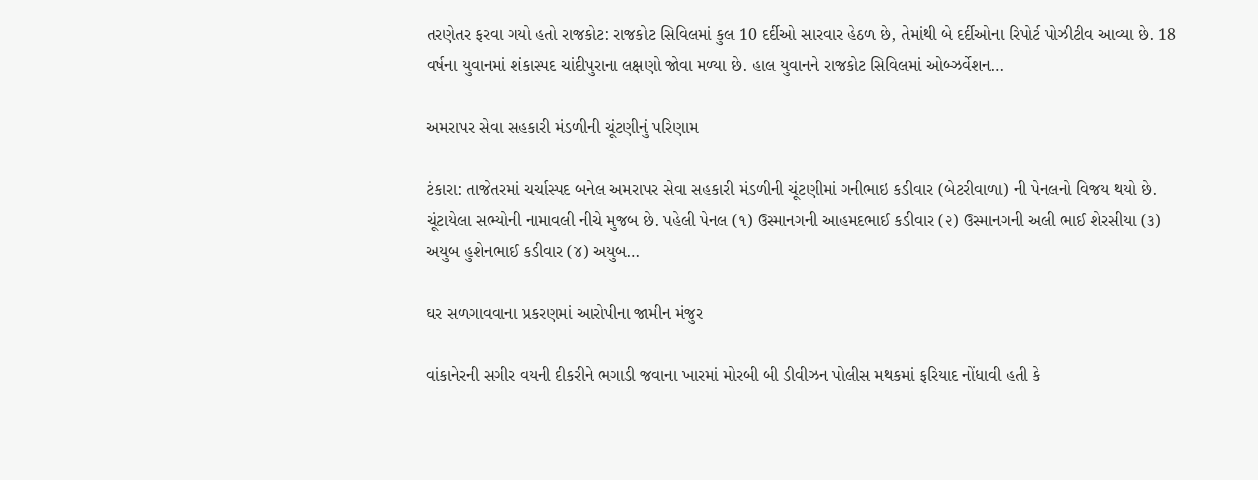તરણેતર ફરવા ગયો હતો રાજકોટ: રાજકોટ સિવિલમાં કુલ 10 દર્દીઓ સારવાર હેઠળ છે, તેમાંથી બે દર્દીઓના રિપોર્ટ પોઝીટીવ આવ્યા છે. 18 વર્ષના યુવાનમાં શંકાસ્પદ ચાંદીપુરાના લક્ષણો જોવા મળ્યા છે. હાલ યુવાનને રાજકોટ સિવિલમાં ઓબ્ઝર્વેશન…

અમરાપર સેવા સહકારી મંડળીની ચૂંટણીનું પરિણામ

ટંકારા: તાજેતરમાં ચર્ચાસ્પદ બનેલ અમરાપર સેવા સહકારી મંડળીની ચૂંટણીમાં ગનીભાઇ કડીવાર (બેટરીવાળા) ની પેનલનો વિજય થયો છે. ચૂંટાયેલા સભ્યોની નામાવલી નીચે મુજબ છે. પહેલી પેનલ (૧) ઉસ્માનગની આહમદભાઈ કડીવાર (૨) ઉસ્માનગની અલી ભાઈ શેરસીયા (૩) અયુબ હુશેનભાઈ કડીવાર (૪) અયુબ…

ઘર સળગાવવાના પ્રકરણમાં આરોપીના જામીન મંજુર

વાંકાનેરની સગીર વયની દીકરીને ભગાડી જવાના ખારમાં મોરબી બી ડીવીઝન પોલીસ મથકમાં ફરિયાદ નોંધાવી હતી કે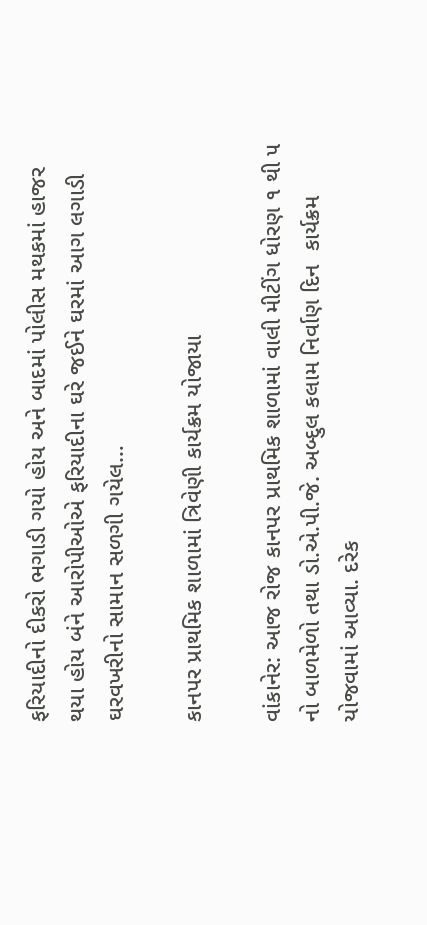ફરિયાદીનો દીકરો ભગાડી ગયો હોય અને બાદમાં પોલીસ મથકમાં હાજર થયા હોય બંને આરોપીઓએ ફરિયાદીના ઘરે જઈને ઘરમાં આગ લગાડી ઘરવખરીનો સામાન સળગી ગયેલ…

કાનપર પ્રાથમિક શાળામાં ત્રિવેણી કાર્યક્રમ યોજાયા

વાંકાનેર: આજ રોજ કાનપર પ્રાથમિક શાળામાં વાલી મીટીંગ ધોરણ ૧ થી ૫ નો બાળમેળો તથા ડો.એ.પી.જે. અબ્દુલ કલામ નિર્વાણ દિન  કાર્યક્રમ યોજવામાં આવ્યા. દરેક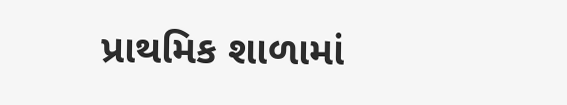પ્રાથમિક શાળામાં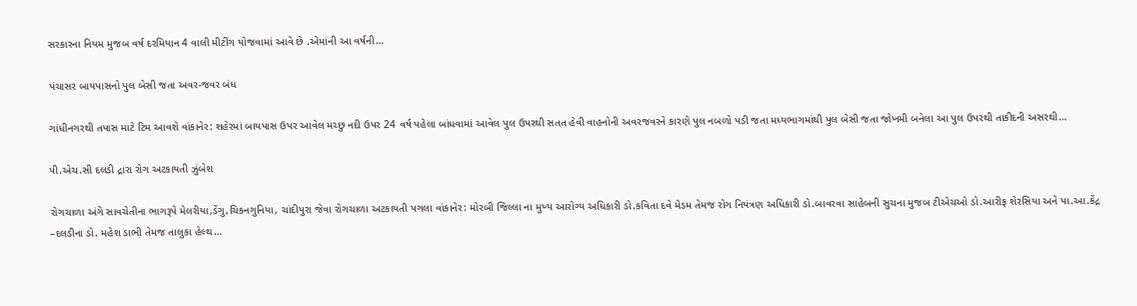સરકારના નિયમ મુજબ વર્ષ દરમિયાન 4 વાલી મીટીંગ યોજવામાં આવે છે .એમાંની આ વર્ષની…

પંચાસર બાયપાસનો પુલ બેસી જતા અવર-જવર બંધ

ગાંધીનગરથી તપાસ માટે ટિમ આવશે વાંકાનેર: શહેરમાં બાયપાસ ઉપર આવેલ મચ્છુ નદી ઉપર 24 વર્ષ પહેલા બાંધવામાં આવેલ પુલ ઉપરથી સતત હેવી વાહનોની અવરજવરને કારણે પુલ નબળો પડી જતા મધ્યભાગમાંથી પુલ બેસી જતા જોખમી બનેલા આ પુલ ઉપરથી તાકીદની અસરથી…

પી.એચ.સી દલડી દ્રારા રોગ અટકાયતી ઝુંબેશ

રોગચાળા અંગે સાવચેતીના ભાગરૂપે મેલરીયા,ડેંગુ,ચિકનગુનિયા, ચાંદીપુરા જેવા રોગચાળા અટકાયતી પગલા વાંકાનેર: મોરબી જિલ્લા ના મુખ્ય આરોગ્ય અધિકારી ડો.કવિતા દવે મેડમ તેમજ રોગ નિયંત્રણ અધિકારી ડો.બાવરવા સાહેબની સુચના મુજબ ટીએચઓ ડો.આરીફ શેરસિયા અને પા.આ.કેંદ્ર –દલડીના ડો. મહેશ ડાભી તેમજ તાલુકા હેલ્થ…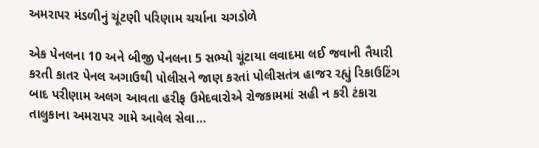અમરાપર મંડળીનું ચૂંટણી પરિણામ ચર્ચાના ચગડોળે

એક પેનલના 10 અને બીજી પેનલના 5 સભ્યો ચૂંટાયા લવાદમા લઈ જવાની તૈયારી કરતી કાતર પેનલ અગાઉથી પોલીસને જાણ કરતાં પોલીસતંત્ર હાજર રહ્યું રિકાઉટિંગ બાદ પરીણામ અલગ આવતા હરીફ ઉમેદવારોએ રોજકામમાં સહી ન કરી ટંકારા તાલુકાના અમરાપર ગામે આવેલ સેવા…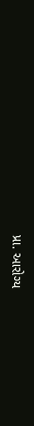પ્રા. આરોગ્ય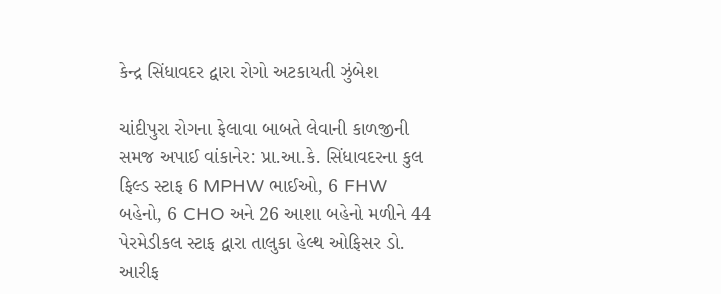કેન્દ્ર સિંધાવદર દ્વારા રોગો અટકાયતી ઝુંબેશ

ચાંદીપુરા રોગના ફેલાવા બાબતે લેવાની કાળજીની સમજ અપાઈ વાંકાનેર: પ્રા.આ.કે. સિંધાવદરના કુલ ફિલ્ડ સ્ટાફ 6 MPHW ભાઈઓ, 6 FHW બહેનો, 6 CHO અને 26 આશા બહેનો મળીને 44 પેરમેડીકલ સ્ટાફ દ્વારા તાલુકા હેલ્થ ઓફિસર ડો. આરીફ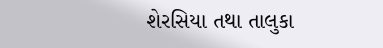શેરસિયા તથા તાલુકા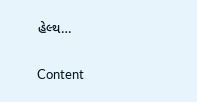હેલ્થ…

Content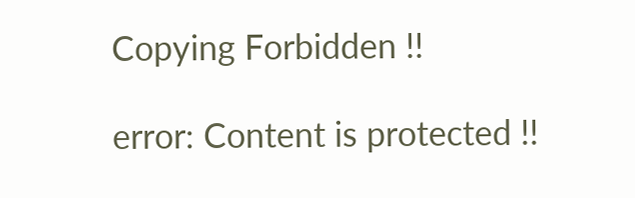Copying Forbidden !!

error: Content is protected !!